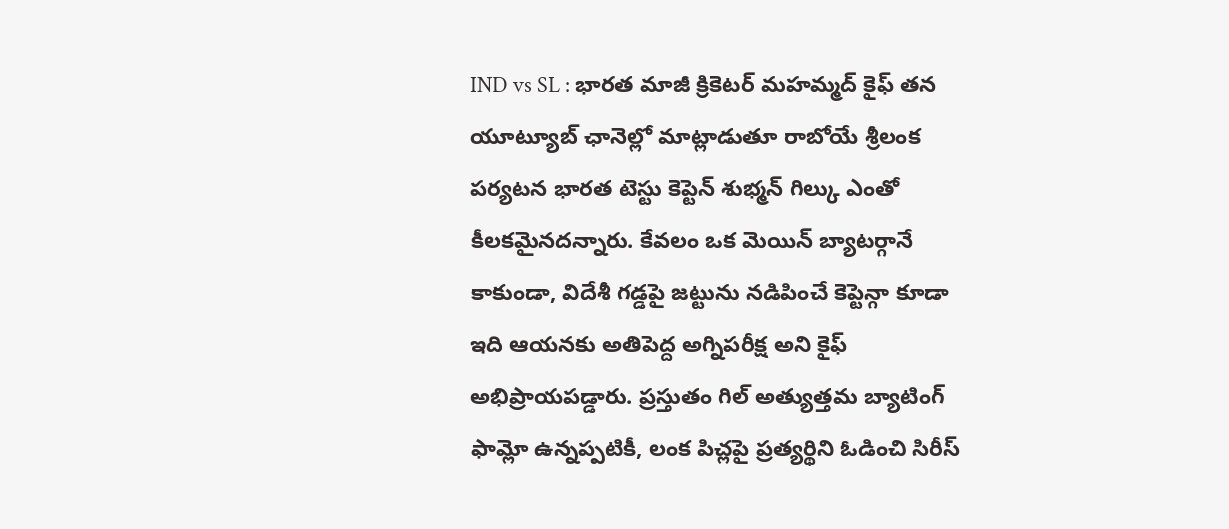IND vs SL : భారత మాజీ క్రికెటర్ మహమ్మద్ కైఫ్ తన యూట్యూబ్ ఛానెల్లో మాట్లాడుతూ రాబోయే శ్రీలంక పర్యటన భారత టెస్టు కెప్టెన్ శుభ్మన్ గిల్కు ఎంతో కీలకమైనదన్నారు. కేవలం ఒక మెయిన్ బ్యాటర్గానే కాకుండా, విదేశీ గడ్డపై జట్టును నడిపించే కెప్టెన్గా కూడా ఇది ఆయనకు అతిపెద్ద అగ్నిపరీక్ష అని కైఫ్ అభిప్రాయపడ్డారు. ప్రస్తుతం గిల్ అత్యుత్తమ బ్యాటింగ్ ఫామ్లో ఉన్నప్పటికీ, లంక పిచ్లపై ప్రత్యర్థిని ఓడించి సిరీస్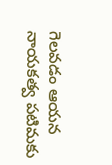గెలవడం ఆయన నాయకత్వ పటిమకు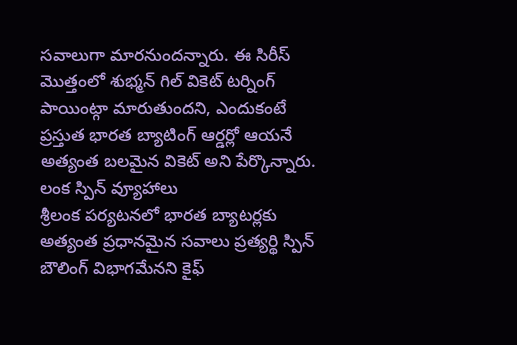సవాలుగా మారనుందన్నారు. ఈ సిరీస్ మొత్తంలో శుభ్మన్ గిల్ వికెట్ టర్నింగ్ పాయింట్గా మారుతుందని, ఎందుకంటే ప్రస్తుత భారత బ్యాటింగ్ ఆర్డర్లో ఆయనే అత్యంత బలమైన వికెట్ అని పేర్కొన్నారు.
లంక స్పిన్ వ్యూహాలు
శ్రీలంక పర్యటనలో భారత బ్యాటర్లకు అత్యంత ప్రధానమైన సవాలు ప్రత్యర్థి స్పిన్ బౌలింగ్ విభాగమేనని కైఫ్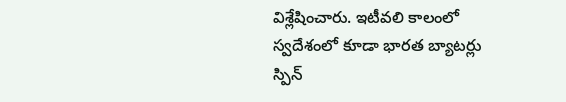విశ్లేషించారు. ఇటీవలి కాలంలో స్వదేశంలో కూడా భారత బ్యాటర్లు స్పిన్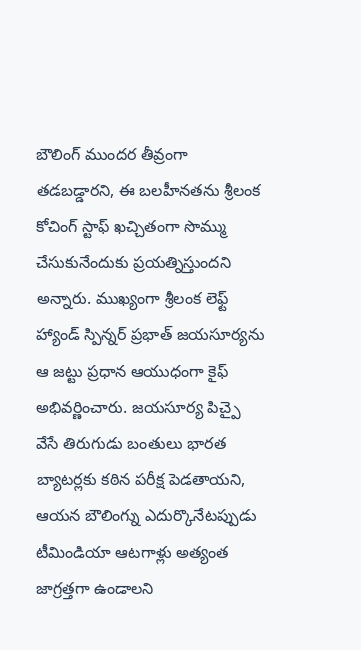బౌలింగ్ ముందర తీవ్రంగా తడబడ్డారని, ఈ బలహీనతను శ్రీలంక కోచింగ్ స్టాఫ్ ఖచ్చితంగా సొమ్ము చేసుకునేందుకు ప్రయత్నిస్తుందని అన్నారు. ముఖ్యంగా శ్రీలంక లెఫ్ట్ హ్యాండ్ స్పిన్నర్ ప్రభాత్ జయసూర్యను ఆ జట్టు ప్రధాన ఆయుధంగా కైఫ్ అభివర్ణించారు. జయసూర్య పిచ్పై వేసే తిరుగుడు బంతులు భారత బ్యాటర్లకు కఠిన పరీక్ష పెడతాయని, ఆయన బౌలింగ్ను ఎదుర్కొనేటప్పుడు టీమిండియా ఆటగాళ్లు అత్యంత జాగ్రత్తగా ఉండాలని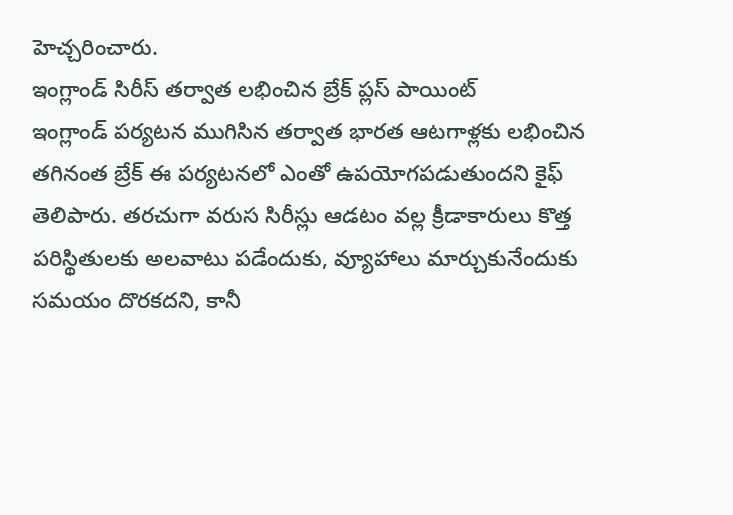హెచ్చరించారు.
ఇంగ్లాండ్ సిరీస్ తర్వాత లభించిన బ్రేక్ ప్లస్ పాయింట్
ఇంగ్లాండ్ పర్యటన ముగిసిన తర్వాత భారత ఆటగాళ్లకు లభించిన తగినంత బ్రేక్ ఈ పర్యటనలో ఎంతో ఉపయోగపడుతుందని కైఫ్ తెలిపారు. తరచుగా వరుస సిరీస్లు ఆడటం వల్ల క్రీడాకారులు కొత్త పరిస్థితులకు అలవాటు పడేందుకు, వ్యూహాలు మార్చుకునేందుకు సమయం దొరకదని, కానీ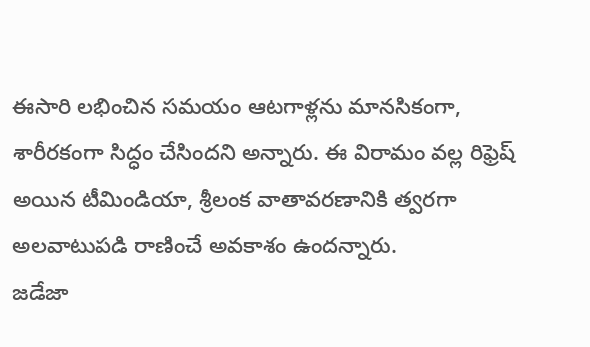ఈసారి లభించిన సమయం ఆటగాళ్లను మానసికంగా, శారీరకంగా సిద్ధం చేసిందని అన్నారు. ఈ విరామం వల్ల రిఫ్రెష్ అయిన టీమిండియా, శ్రీలంక వాతావరణానికి త్వరగా అలవాటుపడి రాణించే అవకాశం ఉందన్నారు.
జడేజా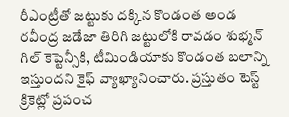రీఎంట్రీతో జట్టుకు దక్కిన కొండంత అండ
రవీంద్ర జడేజా తిరిగి జట్టులోకి రావడం శుభ్మన్ గిల్ కెప్టెన్సీకి, టీమిండియాకు కొండంత బలాన్ని ఇస్తుందని కైఫ్ వ్యాఖ్యానించారు. ప్రస్తుతం టెస్ట్ క్రికెట్లో ప్రపంచ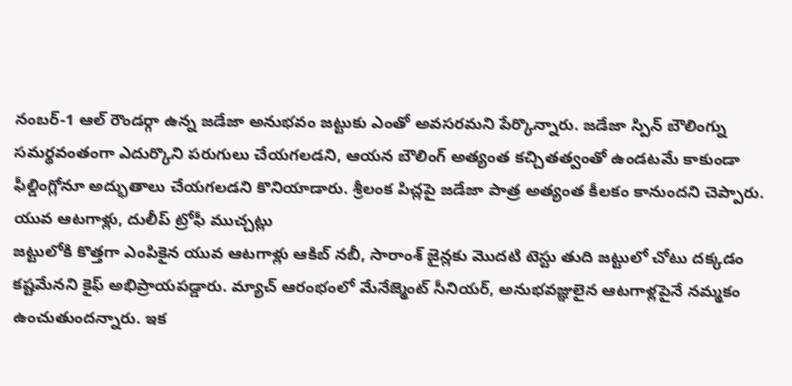నంబర్-1 ఆల్ రౌండర్గా ఉన్న జడేజా అనుభవం జట్టుకు ఎంతో అవసరమని పేర్కొన్నారు. జడేజా స్పిన్ బౌలింగ్ను సమర్థవంతంగా ఎదుర్కొని పరుగులు చేయగలడని, ఆయన బౌలింగ్ అత్యంత కచ్చితత్వంతో ఉండటమే కాకుండా ఫీల్డింగ్లోనూ అద్భుతాలు చేయగలడని కొనియాడారు. శ్రీలంక పిచ్లపై జడేజా పాత్ర అత్యంత కీలకం కానుందని చెప్పారు.
యువ ఆటగాళ్లు, దులీప్ ట్రోఫీ ముచ్చట్లు
జట్టులోకి కొత్తగా ఎంపికైన యువ ఆటగాళ్లు ఆకిబ్ నబీ, సారాంశ్ జైన్లకు మొదటి టెస్టు తుది జట్టులో చోటు దక్కడం కష్టమేనని కైఫ్ అభిప్రాయపడ్డారు. మ్యాచ్ ఆరంభంలో మేనేజ్మెంట్ సీనియర్, అనుభవజ్ఞులైన ఆటగాళ్లపైనే నమ్మకం ఉంచుతుందన్నారు. ఇక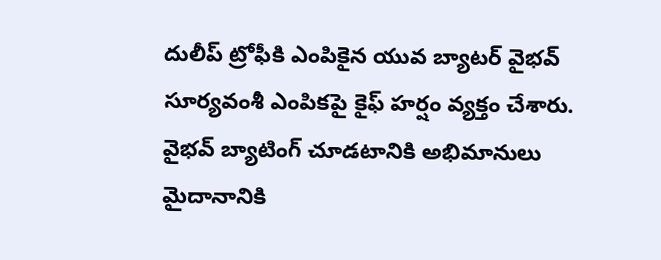దులీప్ ట్రోఫీకి ఎంపికైన యువ బ్యాటర్ వైభవ్ సూర్యవంశీ ఎంపికపై కైఫ్ హర్షం వ్యక్తం చేశారు. వైభవ్ బ్యాటింగ్ చూడటానికి అభిమానులు మైదానానికి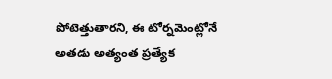పోటెత్తుతారని, ఈ టోర్నమెంట్లోనే అతడు అత్యంత ప్రత్యేక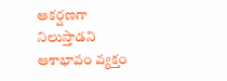ఆకర్షణగా నిలుస్తాడని ఆశాభావం వ్యక్తం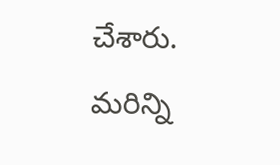చేశారు.
మరిన్ని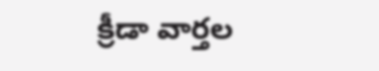క్రీడా వార్తల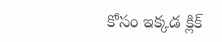కోసం ఇక్కడ క్లిక్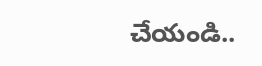చేయండి..